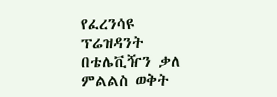የፈረንሳዩ ፕሬዝዳንት በቴሌቪዥን ቃለ ምልልስ ወቅት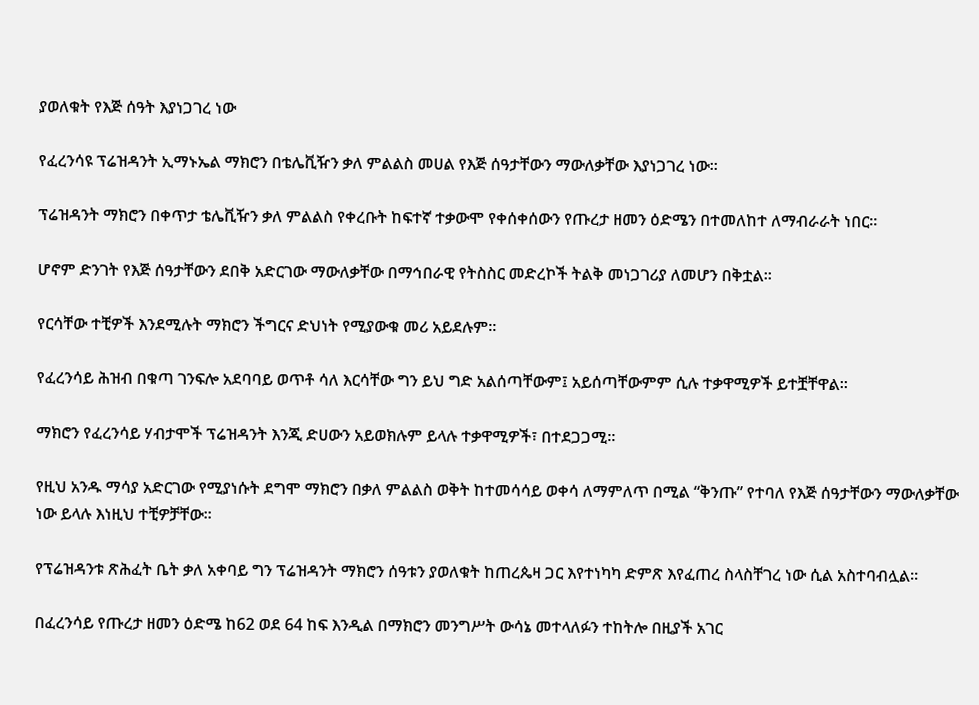ያወለቁት የእጅ ሰዓት እያነጋገረ ነው

የፈረንሳዩ ፕሬዝዳንት ኢማኑኤል ማክሮን በቴሌቪዥን ቃለ ምልልስ መሀል የእጅ ሰዓታቸውን ማውለቃቸው እያነጋገረ ነው።

ፕሬዝዳንት ማክሮን በቀጥታ ቴሌቪዥን ቃለ ምልልስ የቀረቡት ከፍተኛ ተቃውሞ የቀሰቀሰውን የጡረታ ዘመን ዕድሜን በተመለከተ ለማብራራት ነበር።

ሆኖም ድንገት የእጅ ሰዓታቸውን ደበቅ አድርገው ማውለቃቸው በማኅበራዊ የትስስር መድረኮች ትልቅ መነጋገሪያ ለመሆን በቅቷል።

የርሳቸው ተቺዎች እንደሚሉት ማክሮን ችግርና ድህነት የሚያውቁ መሪ አይደሉም።

የፈረንሳይ ሕዝብ በቁጣ ገንፍሎ አደባባይ ወጥቶ ሳለ እርሳቸው ግን ይህ ግድ አልሰጣቸውም፤ አይሰጣቸውምም ሲሉ ተቃዋሚዎች ይተቿቸዋል።

ማክሮን የፈረንሳይ ሃብታሞች ፕሬዝዳንት እንጂ ድሀውን አይወክሉም ይላሉ ተቃዋሚዎች፣ በተደጋጋሚ።

የዚህ አንዱ ማሳያ አድርገው የሚያነሱት ደግሞ ማክሮን በቃለ ምልልስ ወቅት ከተመሳሳይ ወቀሳ ለማምለጥ በሚል “ቅንጡ” የተባለ የእጅ ሰዓታቸውን ማውለቃቸው ነው ይላሉ እነዚህ ተቺዎቻቸው።

የፕሬዝዳንቱ ጽሕፈት ቤት ቃለ አቀባይ ግን ፕሬዝዳንት ማክሮን ሰዓቱን ያወለቁት ከጠረጴዛ ጋር እየተነካካ ድምጽ እየፈጠረ ስላስቸገረ ነው ሲል አስተባብሏል።

በፈረንሳይ የጡረታ ዘመን ዕድሜ ከ62 ወደ 64 ከፍ እንዲል በማክሮን መንግሥት ውሳኔ መተላለፉን ተከትሎ በዚያች አገር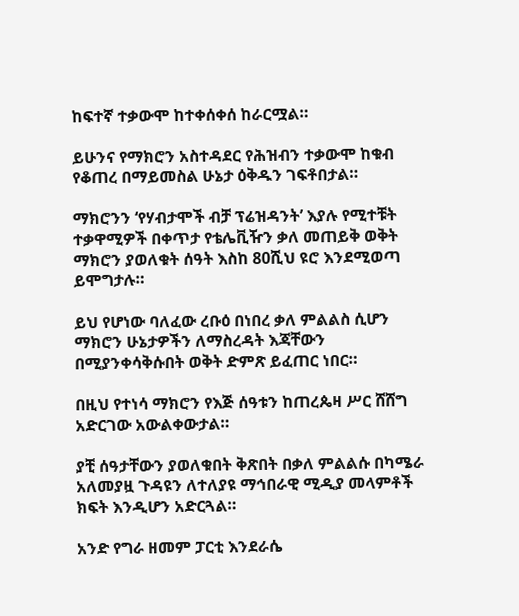ከፍተኛ ተቃውሞ ከተቀሰቀሰ ከራርሟል።

ይሁንና የማክሮን አስተዳደር የሕዝብን ተቃውሞ ከቁብ የቆጠረ በማይመስል ሁኔታ ዕቅዱን ገፍቶበታል።

ማክሮንን ‘የሃብታሞች ብቻ ፕሬዝዳንት’ እያሉ የሚተቹት ተቃዋሚዎች በቀጥታ የቴሌቪዥን ቃለ መጠይቅ ወቅት ማክሮን ያወለቁት ሰዓት እስከ 80ሺህ ዩሮ እንደሚወጣ ይሞግታሉ።

ይህ የሆነው ባለፈው ረቡዕ በነበረ ቃለ ምልልስ ሲሆን ማክሮን ሁኔታዎችን ለማስረዳት እጃቸውን በሚያንቀሳቅሱበት ወቅት ድምጽ ይፈጠር ነበር።

በዚህ የተነሳ ማክሮን የእጅ ሰዓቱን ከጠረጴዛ ሥር ሸሸግ አድርገው አውልቀውታል።

ያቺ ሰዓታቸውን ያወለቁበት ቅጽበት በቃለ ምልልሱ በካሜራ አለመያዟ ጉዳዩን ለተለያዩ ማኅበራዊ ሚዲያ መላምቶች ክፍት እንዲሆን አድርጓል።

አንድ የግራ ዘመም ፓርቲ እንደራሴ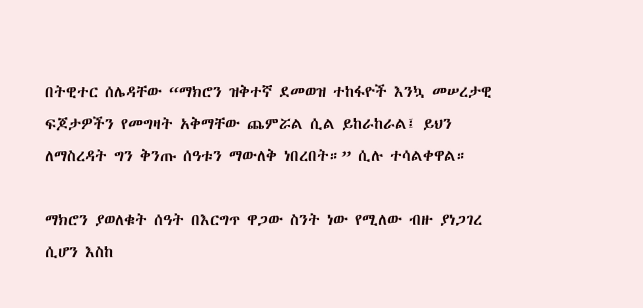በትዊተር ሰሌዳቸው “ማክሮን ዝቅተኛ ደመወዝ ተከፋዮች እንኳ መሠረታዊ ፍጆታዎችን የመግዛት አቅማቸው ጨምሯል ሲል ይከራከራል፤ ይህን ለማስረዳት ግን ቅንጡ ሰዓቱን ማውለቅ ነበረበት።” ሲሉ ተሳልቀዋል።

ማክሮን ያወለቁት ሰዓት በእርግጥ ዋጋው ስንት ነው የሚለው ብዙ ያነጋገረ ሲሆን እስከ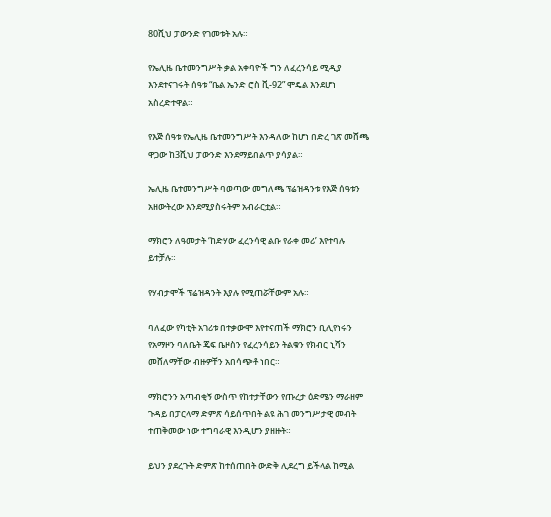80ሺህ ፓውንድ የገመቱት አሉ።

የኤሊዜ ቤተመንግሥት ቃል አቀባዮች ግን ለፈረንሳይ ሚዲያ እንደተናገሩት ሰዓቱ “ቤል ኤንድ ሮስ ቪ-92” ሞዴል እንደሆነ አስረድተዋል።

የእጅ ሰዓቱ የኤሊዜ ቤተመንግሥት እንዳለው ከሆነ በድረ ገጽ መሸጫ ዋጋው ከ3ሺህ ፓውንድ እንደማይበልጥ ያሳያል።

ኤሊዜ ቤተመንግሥት ባወጣው መግለጫ ፕሬዝዳንቱ የእጅ ሰዓቱን አዘውትረው እንደሚያስሩትም አብራርቷል።

ማክሮን ለዓመታት ‘ከድሃው ፈረንሳዊ ልቡ የራቀ መሪ’ እየተባሉ ይተቻሉ።

የሃብታሞች ፕሬዝዳንት እያሉ የሚጠሯቸውም አሉ።

ባለፈው የካቲት አገሪቱ በተቃውሞ እየተናጠች ማክሮን ቢሊየነሩን የአማዞን ባለቤት ጄፍ ቤዞስን የፈረንሳይን ትልቁን የክብር ኒሻን መሸለማቸው ብዙዎቸን አበሳጭቶ ነበር።

ማክሮንን አጣብቂኝ ውስጥ የከተታቸውን የጡረታ ዕድሜን ማራዘም ጉዳይ በፓርላማ ድምጽ ሳይሰጥበት ልዩ ሕገ መንግሥታዊ መብት ተጠቅመው ነው ተግባራዊ እንዲሆን ያዘዙት።

ይህን ያደረጉት ድምጽ ከተሰጠበት ውድቅ ሊደረግ ይችላል ከሚል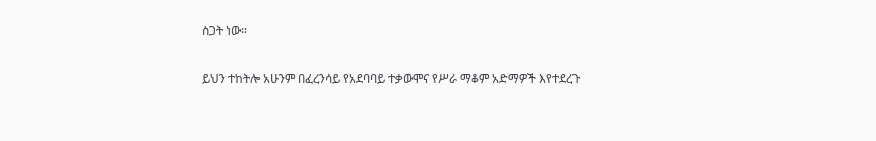ስጋት ነው።

ይህን ተከትሎ አሁንም በፈረንሳይ የአደባባይ ተቃውሞና የሥራ ማቆም አድማዎች እየተደረጉ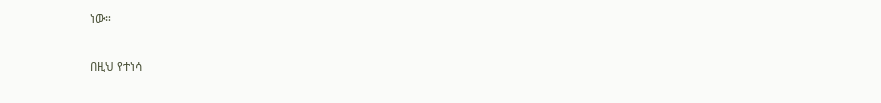ነው።

በዚህ የተነሳ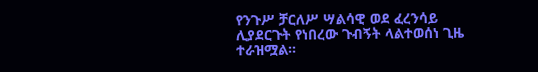የንጉሥ ቻርለሥ ሣልሳዊ ወደ ፈረንሳይ ሊያደርጉት የነበረው ጉብኝት ላልተወሰነ ጊዜ ተራዝሟል።